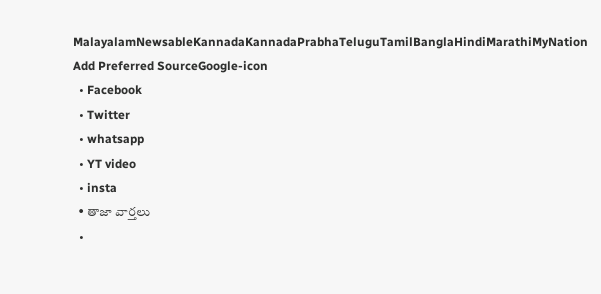MalayalamNewsableKannadaKannadaPrabhaTeluguTamilBanglaHindiMarathiMyNation
Add Preferred SourceGoogle-icon
  • Facebook
  • Twitter
  • whatsapp
  • YT video
  • insta
  • తాజా వార్తలు
  •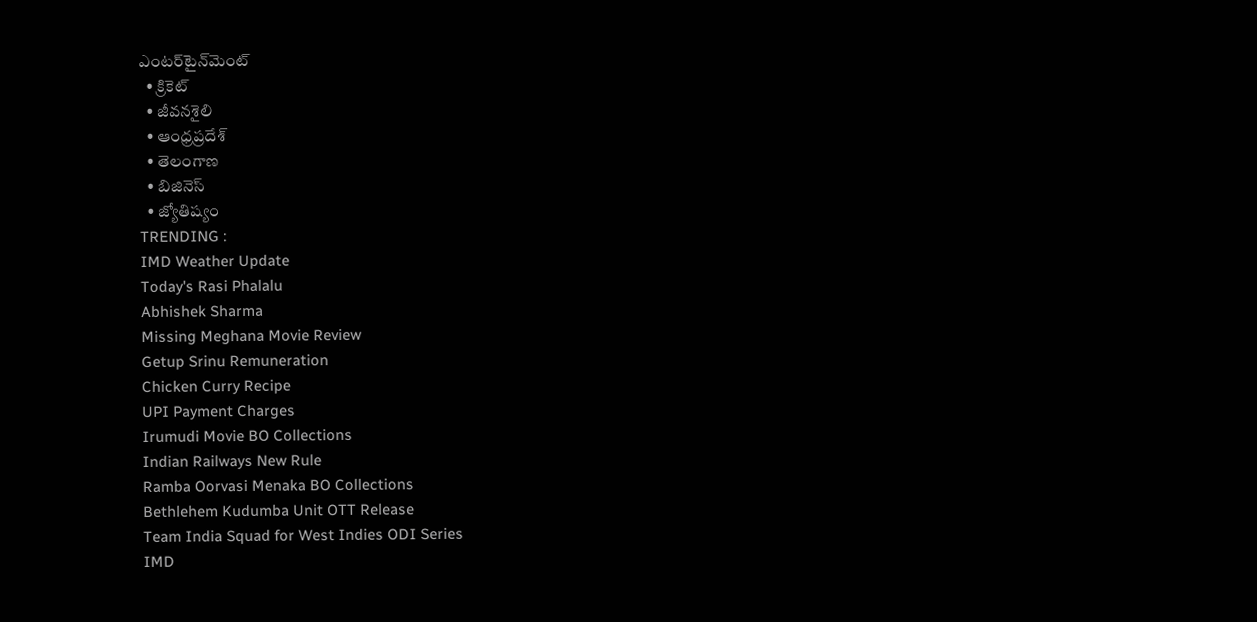ఎంటర్‌టైన్‌మెంట్
  • క్రికెట్
  • జీవనశైలి
  • ఆంధ్రప్రదేశ్
  • తెలంగాణ
  • బిజినెస్
  • జ్యోతిష్యం
TRENDING :
IMD Weather Update
Today's Rasi Phalalu
Abhishek Sharma
Missing Meghana Movie Review
Getup Srinu Remuneration
Chicken Curry Recipe
UPI Payment Charges
Irumudi Movie BO Collections
Indian Railways New Rule
Ramba Oorvasi Menaka BO Collections
Bethlehem Kudumba Unit OTT Release
Team India Squad for West Indies ODI Series
IMD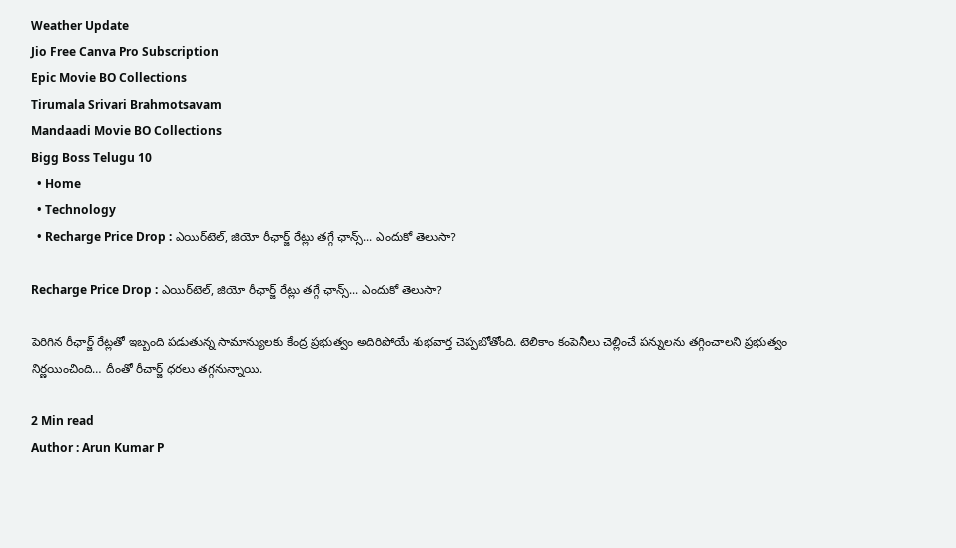Weather Update
Jio Free Canva Pro Subscription
Epic Movie BO Collections
Tirumala Srivari Brahmotsavam
Mandaadi Movie BO Collections
Bigg Boss Telugu 10
  • Home
  • Technology
  • Recharge Price Drop : ఎయిర్‌టెల్, జియో రీఛార్జ్ రేట్లు తగ్గే ఛాన్స్... ఎందుకో తెలుసా?

Recharge Price Drop : ఎయిర్‌టెల్, జియో రీఛార్జ్ రేట్లు తగ్గే ఛాన్స్... ఎందుకో తెలుసా?

పెరిగిన రీఛార్జ్ రేట్లతో ఇబ్బంది పడుతున్న సామాన్యులకు కేంద్ర ప్రభుత్వం అదిరిపోయే శుభవార్త చెప్పబోతోంది. టెలికాం కంపెనీలు చెల్లించే పన్నులను తగ్గించాలని ప్రభుత్వం నిర్ణయించింది… దీంతో రీచార్జ్ ధరలు తగ్గనున్నాయి.

2 Min read
Author : Arun Kumar P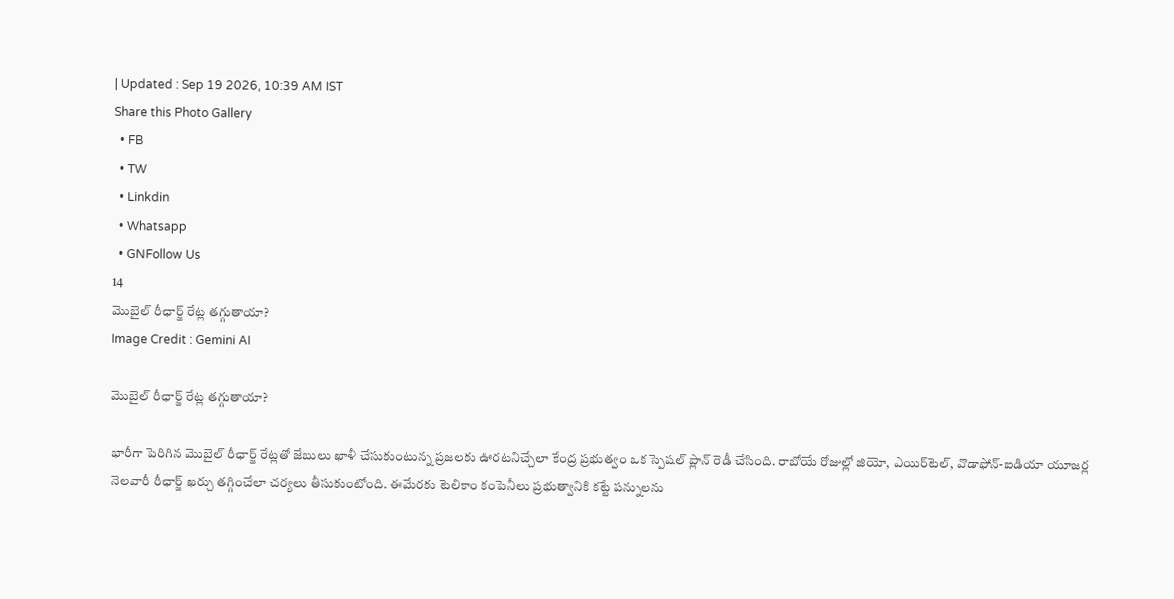| Updated : Sep 19 2026, 10:39 AM IST
Share this Photo Gallery
  • FB
  • TW
  • Linkdin
  • Whatsapp
  • GNFollow Us
14
మొబైల్ రీఛార్జ్ రేట్ల తగ్గుతాయా?
Image Credit : Gemini AI

మొబైల్ రీఛార్జ్ రేట్ల తగ్గుతాయా?

భారీగా పెరిగిన మొబైల్ రీఛార్జ్ రేట్లతో జేబులు ఖాళీ చేసుకుంటున్న ప్రజలకు ఊరటనిచ్చేలా కేంద్ర ప్రభుత్వం ఒక స్పెషల్ ప్లాన్ రెడీ చేసింది. రాబోయే రోజుల్లో జియో, ఎయిర్‌టెల్, వొడాఫోన్-ఐడియా యూజర్ల నెలవారీ రీఛార్జ్ ఖర్చు తగ్గించేలా చర్యలు తీసుకుంటోంది. ఈమేరకు టెలికాం కంపెనీలు ప్రభుత్వానికి కట్టే పన్నులను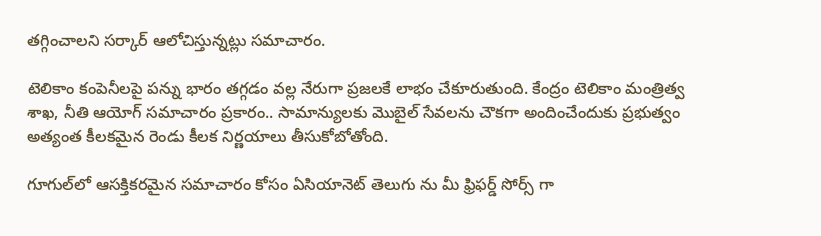తగ్గించాలని సర్కార్ ఆలోచిస్తున్నట్లు సమాచారం.

టెలికాం కంపెనీలపై పన్ను భారం తగ్గడం వల్ల నేరుగా ప్రజలకే లాభం చేకూరుతుంది. కేంద్రం టెలికాం మంత్రిత్వ శాఖ, నీతి ఆయోగ్ సమాచారం ప్రకారం.. సామాన్యులకు మొబైల్ సేవలను చౌకగా అందించేందుకు ప్రభుత్వం అత్యంత కీలకమైన రెండు కీలక నిర్ణయాలు తీసుకోబోతోంది.

గూగుల్‌లో ఆసక్తికరమైన సమాచారం కోసం ఏసియానెట్ తెలుగు ను మీ ఫ్రిఫర్డ్ సోర్స్ గా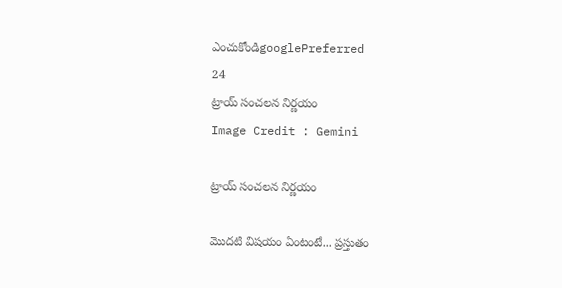ఎంచుకోండిgooglePreferred
24
ట్రాయ్ సంచలన నిర్ణయం
Image Credit : Gemini

ట్రాయ్ సంచలన నిర్ణయం

మొదటి విషయం ఏంటంటే... ప్రస్తుతం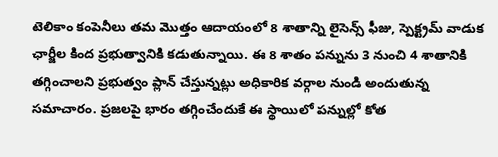టెలికాం కంపెనీలు తమ మొత్తం ఆదాయంలో 8 శాతాన్ని లైసెన్స్ ఫీజు, స్పెక్ట్రమ్ వాడుక ఛార్జీల కింద ప్రభుత్వానికి కడుతున్నాయి. ఈ 8 శాతం పన్నును 3 నుంచి 4 శాతానికి తగ్గించాలని ప్రభుత్వం ప్లాన్ చేస్తున్నట్లు అధికారిక వర్గాల నుండి అందుతున్న సమాచారం. ప్రజలపై భారం తగ్గించేందుకే ఈ స్థాయిలో పన్నుల్లో కోత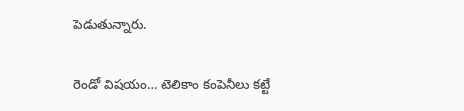పెడుతున్నారు.

రెండో విషయం… టెలికాం కంపెనీలు కట్టే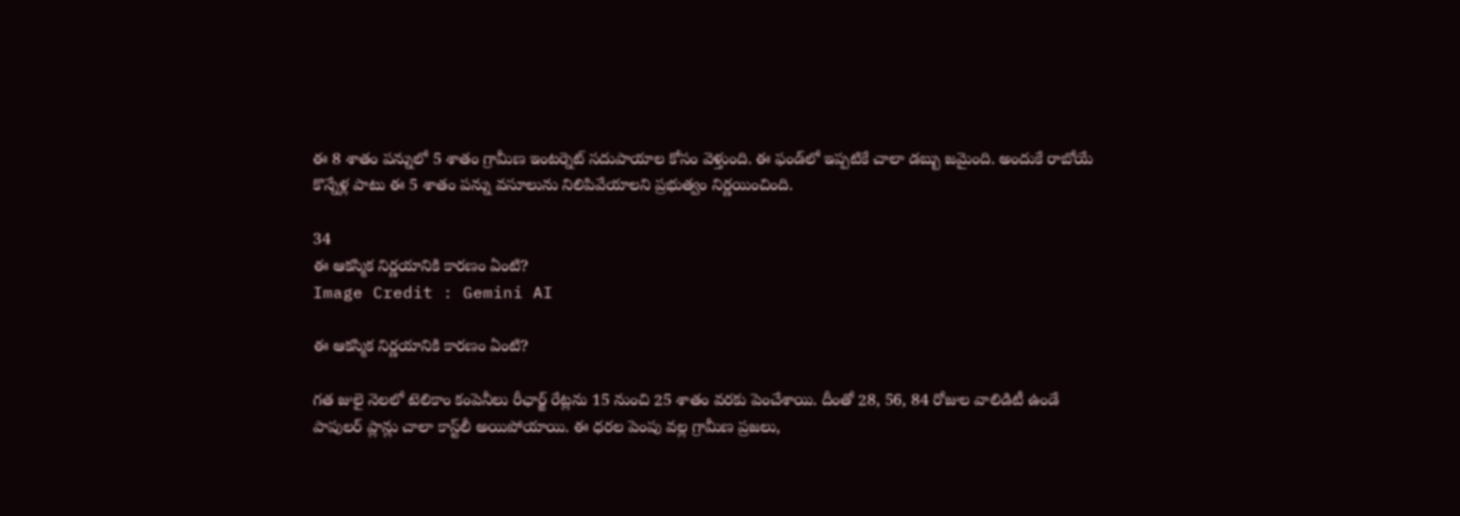ఈ 8 శాతం పన్నులో 5 శాతం గ్రామీణ ఇంటర్నెట్ సదుపాయాల కోసం వెళ్తుంది. ఈ ఫండ్‌లో ఇప్పటికే చాలా డబ్బు జమైంది. అందుకే రాబోయే కొన్నేళ్ల పాటు ఈ 5 శాతం పన్ను వసూలును నిలిపివేయాలని ప్రభుత్వం నిర్ణయించింది.

34
ఈ ఆకస్మిక నిర్ణయానికి కారణం ఏంటి?
Image Credit : Gemini AI

ఈ ఆకస్మిక నిర్ణయానికి కారణం ఏంటి?

గత జులై నెలలో టెలికాం కంపెనీలు రీఛార్జ్ రేట్లను 15 నుంచి 25 శాతం వరకు పెంచేశాయి. దీంతో 28, 56, 84 రోజుల వాలిడిటీ ఉండే పాపులర్ ప్లాన్లు చాలా కాస్ట్‌లీ అయిపోయాయి. ఈ ధరల పెంపు వల్ల గ్రామీణ ప్రజలు,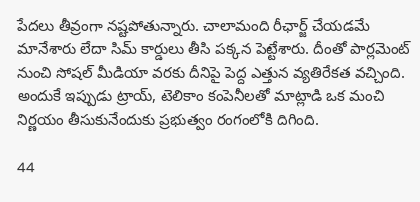పేదలు తీవ్రంగా నష్టపోతున్నారు. చాలామంది రీఛార్జ్ చేయడమే మానేశారు లేదా సిమ్ కార్డులు తీసి పక్కన పెట్టేశారు. దీంతో పార్లమెంట్ నుంచి సోషల్ మీడియా వరకు దీనిపై పెద్ద ఎత్తున వ్యతిరేకత వచ్చింది. అందుకే ఇప్పుడు ట్రాయ్, టెలికాం కంపెనీలతో మాట్లాడి ఒక మంచి నిర్ణయం తీసుకునేందుకు ప్రభుత్వం రంగంలోకి దిగింది.

44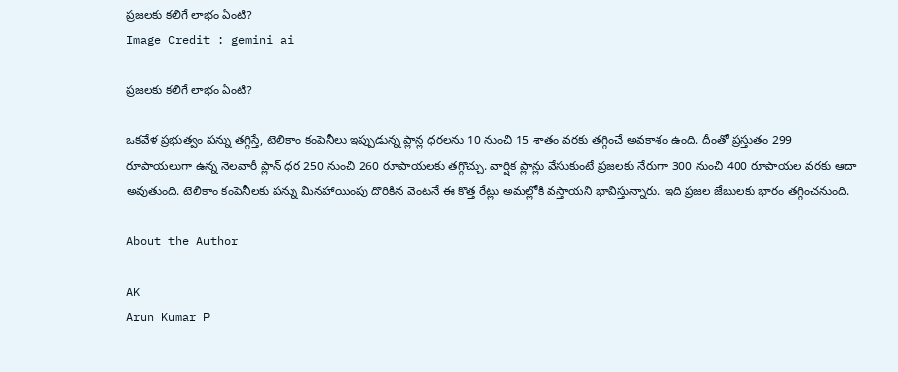ప్రజలకు కలిగే లాభం ఏంటి?
Image Credit : gemini ai

ప్రజలకు కలిగే లాభం ఏంటి?

ఒకవేళ ప్రభుత్వం పన్ను తగ్గిస్తే, టెలికాం కంపెనీలు ఇప్పుడున్న ప్లాన్ల ధరలను 10 నుంచి 15 శాతం వరకు తగ్గించే అవకాశం ఉంది. దీంతో ప్రస్తుతం 299 రూపాయలుగా ఉన్న నెలవారీ ప్లాన్ ధర 250 నుంచి 260 రూపాయలకు తగ్గొచ్చు. వార్షిక ప్లాన్లు వేసుకుంటే ప్రజలకు నేరుగా 300 నుంచి 400 రూపాయల వరకు ఆదా అవుతుంది. టెలికాం కంపెనీలకు పన్ను మినహాయింపు దొరికిన వెంటనే ఈ కొత్త రేట్లు అమల్లోకి వస్తాయని భావిస్తున్నారు. ఇది ప్రజల జేబులకు భారం తగ్గించనుంది.

About the Author

AK
Arun Kumar P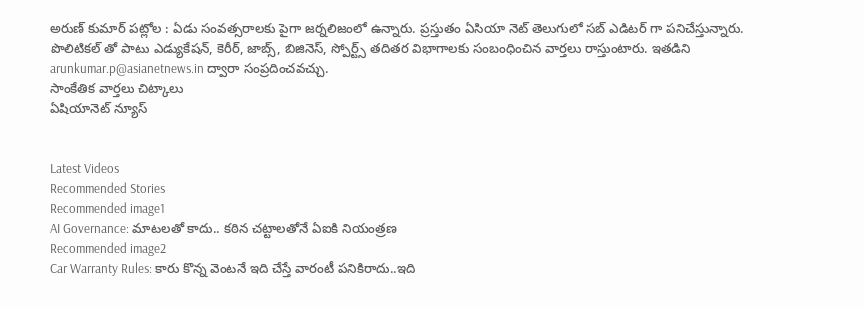అరుణ్ కుమార్ పట్లోల : ఏడు సంవత్సరాలకు పైగా జర్నలిజంలో ఉన్నారు. ప్రస్తుతం ఏసియా నెట్ తెలుగులో సబ్ ఎడిటర్ గా పనిచేస్తున్నారు. పొలిటికల్ తో పాటు ఎడ్యుకేషన్, కెరీర్, జాబ్స్, బిజినెస్, స్పోర్ట్స్ తదితర విభాగాలకు సంబంధించిన వార్తలు రాస్తుంటారు. ఇతడిని arunkumar.p@asianetnews.in ద్వారా సంప్రదించవచ్చు.
సాంకేతిక వార్తలు చిట్కాలు
ఏషియానెట్ న్యూస్


Latest Videos
Recommended Stories
Recommended image1
AI Governance: మాటలతో కాదు.. కఠిన చట్టాలతోనే ఏఐకి నియంత్రణ
Recommended image2
Car Warranty Rules: కారు కొన్న వెంటనే ఇది చేస్తే వారంటీ పనికిరాదు..ఇది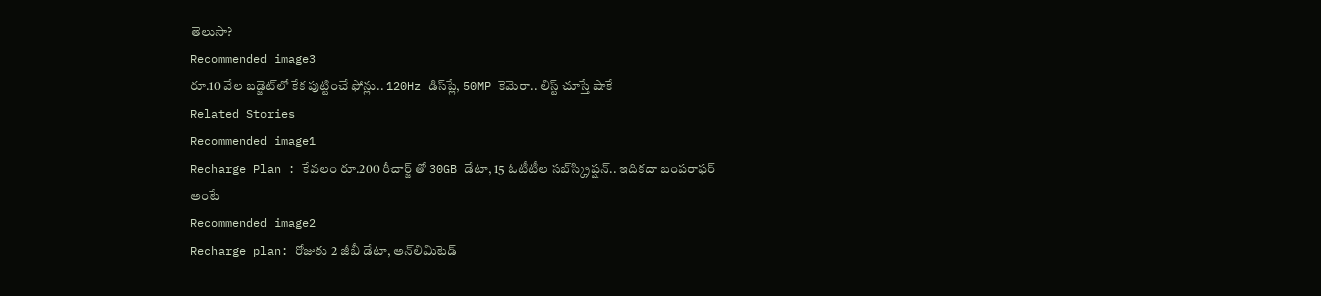తెలుసా?
Recommended image3
రూ.10 వేల బడ్జెట్‌లో కేక పుట్టించే ఫోన్లు.. 120Hz డిస్‌ప్లే, 50MP కెమెరా.. లిస్ట్ చూస్తే షాకే
Related Stories
Recommended image1
Recharge Plan : కేవలం రూ.200 రీచార్జ్ తో 30GB డేటా, 15 ఓటీటీల సబ్‌స్క్రిప్షన్.. ఇదికదా బంపరాఫర్ అంటే
Recommended image2
Recharge plan: రోజుకు 2 జీబీ డేటా, అన్‌లిమిటెడ్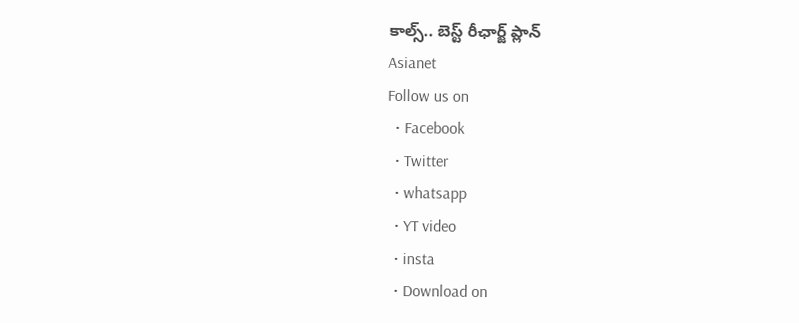కాల్స్‌.. బెస్ట్ రీఛార్జ్ ప్లాన్
Asianet
Follow us on
  • Facebook
  • Twitter
  • whatsapp
  • YT video
  • insta
  • Download on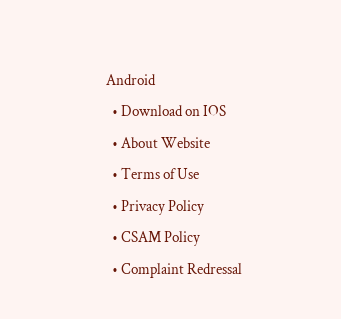Android
  • Download on IOS
  • About Website
  • Terms of Use
  • Privacy Policy
  • CSAM Policy
  • Complaint Redressal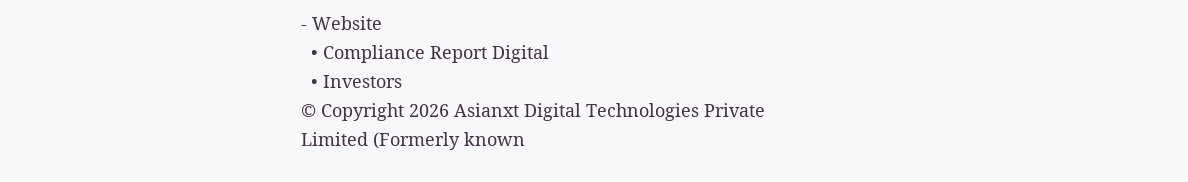- Website
  • Compliance Report Digital
  • Investors
© Copyright 2026 Asianxt Digital Technologies Private Limited (Formerly known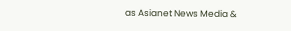as Asianet News Media &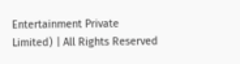Entertainment Private Limited) | All Rights Reserved